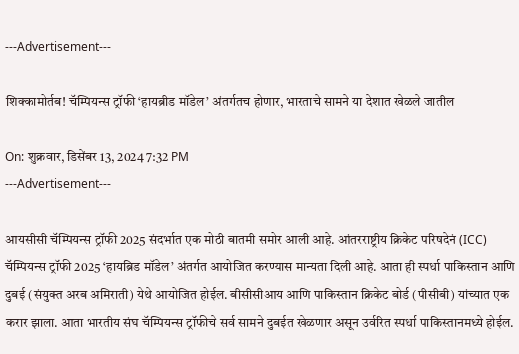---Advertisement---

शिक्कामोर्तब! चॅम्पियन्स ट्रॉफी ‘हायब्रीड मॉडेल’ अंतर्गतच होणार, भारताचे सामने या देशात खेळले जातील

On: शुक्रवार, डिसेंबर 13, 2024 7:32 PM
---Advertisement---

आयसीसी चॅम्पियन्स ट्रॉफी 2025 संदर्भात एक मोठी बातमी समोर आली आहे. आंतरराष्ट्रीय क्रिकेट परिषदेनं (ICC) चॅम्पियन्स ट्रॉफी 2025 ‘हायब्रिड मॉडेल’ अंतर्गत आयोजित करण्यास मान्यता दिली आहे. आता ही स्पर्धा पाकिस्तान आणि दुबई (संयुक्त अरब अमिराती) येथे आयोजित होईल. बीसीसीआय आणि पाकिस्तान क्रिकेट बोर्ड (पीसीबी) यांच्यात एक करार झाला. आता भारतीय संघ चॅम्पियन्स ट्रॉफीचे सर्व सामने दुबईत खेळणार असून उर्वरित स्पर्धा पाकिस्तानमध्ये होईल.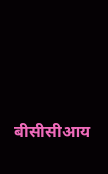बीसीसीआय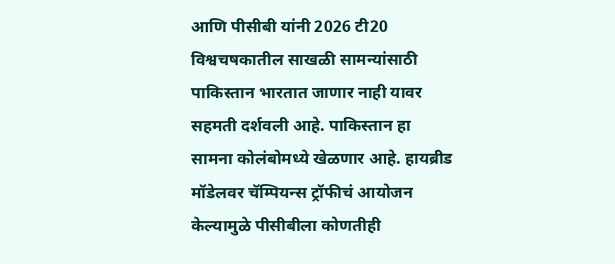आणि पीसीबी यांनी 2026 टी20 विश्वचषकातील साखळी सामन्यांसाठी पाकिस्तान भारतात जाणार नाही यावर सहमती दर्शवली आहे. पाकिस्तान हा सामना कोलंबोमध्ये खेळणार आहे. हायब्रीड मॉडेलवर चॅम्पियन्स ट्रॉफीचं आयोजन केल्यामुळे पीसीबीला कोणतीही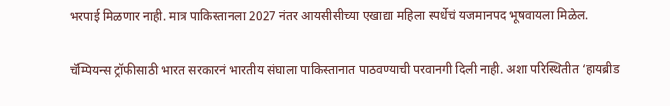भरपाई मिळणार नाही. मात्र पाकिस्तानला 2027 नंतर आयसीसीच्या एखाद्या महिला स्पर्धेचं यजमानपद भूषवायला मिळेल.

चॅम्पियन्स ट्रॉफीसाठी भारत सरकारनं भारतीय संघाला पाकिस्तानात पाठवण्याची परवानगी दिली नाही. अशा परिस्थितीत ‘हायब्रीड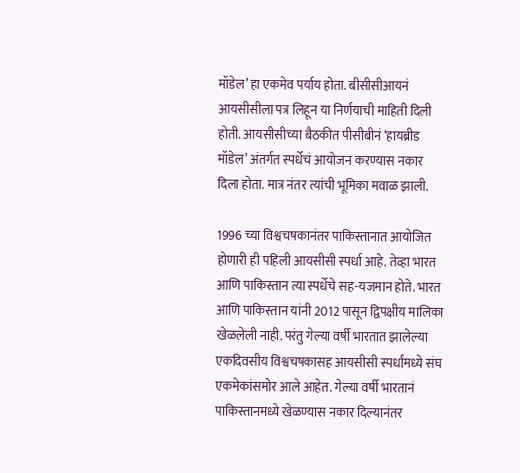मॉडेल’ हा एकमेव पर्याय होता. बीसीसीआयनं आयसीसीला पत्र लिहून या निर्णयाची माहिती दिली होती. आयसीसीच्या बैठकीत पीसीबीनं ‘हायब्रीड मॉडेल’ अंतर्गत स्पर्धेचं आयोजन करण्यास नकार दिला होता. मात्र नंतर त्यांची भूमिका मवाळ झाली.

1996 च्या विश्वचषकानंतर पाकिस्तानात आयोजित होणारी ही पहिली आयसीसी स्पर्धा आहे. तेव्हा भारत आणि पाकिस्तान त्या स्पर्धेचे सह-यजमान होते. भारत आणि पाकिस्तान यांनी 2012 पासून द्विपक्षीय मालिका खेळलेली नाही. परंतु गेल्या वर्षी भारतात झालेल्या एकदिवसीय विश्वचषकासह आयसीसी स्पर्धांमध्ये संघ एकमेकांसमोर आले आहेत. गेल्या वर्षी भारतानं पाकिस्तानमध्ये खेळण्यास नकार दिल्यानंतर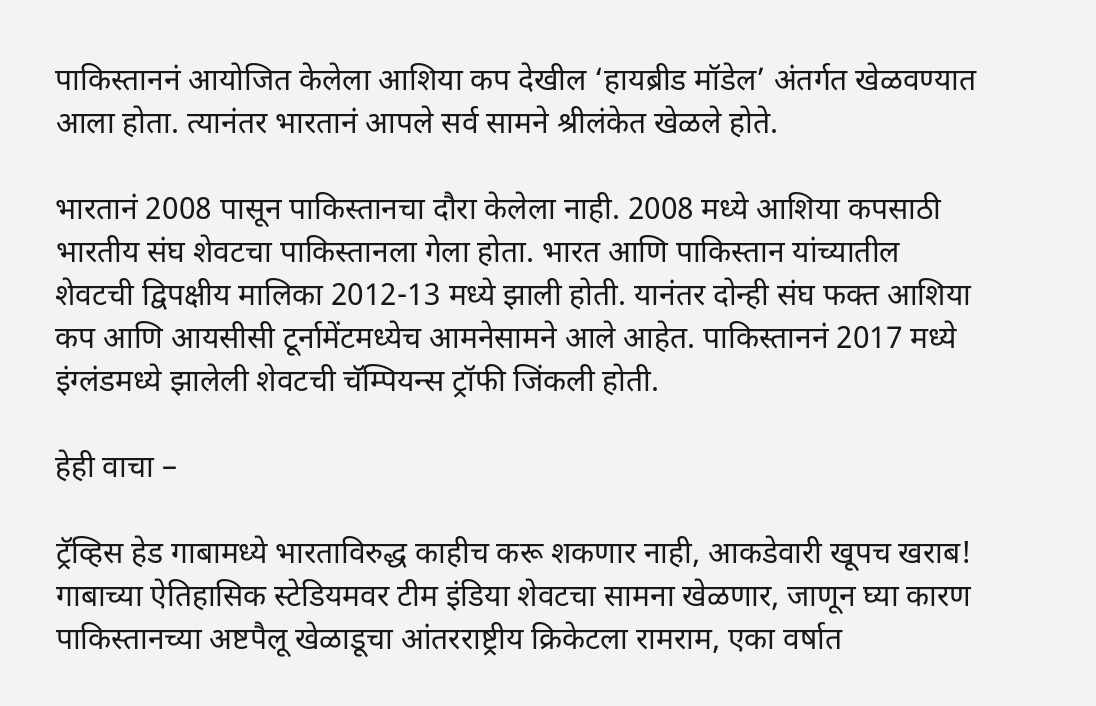पाकिस्ताननं आयोजित केलेला आशिया कप देखील ‘हायब्रीड मॉडेल’ अंतर्गत खेळवण्यात आला होता. त्यानंतर भारतानं आपले सर्व सामने श्रीलंकेत खेळले होते.

भारतानं 2008 पासून पाकिस्तानचा दौरा केलेला नाही. 2008 मध्ये आशिया कपसाठी भारतीय संघ शेवटचा पाकिस्तानला गेला होता. भारत आणि पाकिस्तान यांच्यातील शेवटची द्विपक्षीय मालिका 2012-13 मध्ये झाली होती. यानंतर दोन्ही संघ फक्त आशिया कप आणि आयसीसी टूर्नामेंटमध्येच आमनेसामने आले आहेत. पाकिस्ताननं 2017 मध्ये इंग्लंडमध्ये झालेली शेवटची चॅम्पियन्स ट्रॉफी जिंकली होती.

हेही वाचा –

ट्रॅव्हिस हेड गाबामध्ये भारताविरुद्ध काहीच करू शकणार नाही, आकडेवारी खूपच खराब!
गाबाच्या ऐतिहासिक स्टेडियमवर टीम इंडिया शेवटचा सामना खेळणार, जाणून घ्या कारण
पाकिस्तानच्या अष्टपैलू खेळाडूचा आंतरराष्ट्रीय क्रिकेटला रामराम, एका वर्षात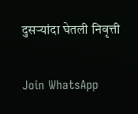दुसऱ्यांदा घेतली निवृत्ती

Join WhatsApp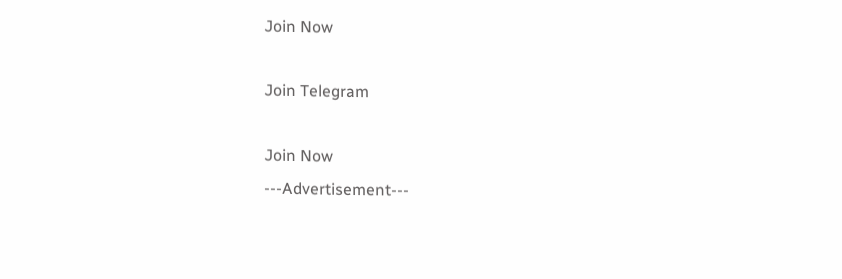Join Now

Join Telegram

Join Now
---Advertisement---